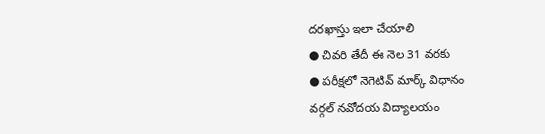దరఖాస్తు ఇలా చేయాలి
● చివరి తేదీ ఈ నెల 31 వరకు
● పరీక్షలో నెగెటివ్ మార్క్ విధానం
వర్గల్ నవోదయ విద్యాలయం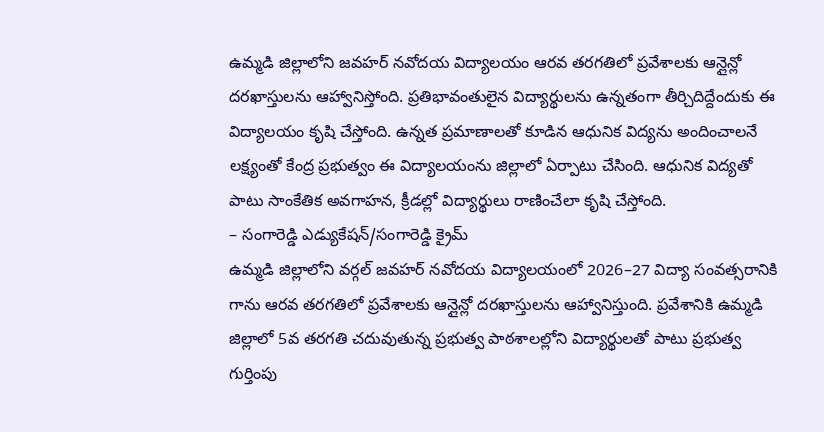ఉమ్మడి జిల్లాలోని జవహర్ నవోదయ విద్యాలయం ఆరవ తరగతిలో ప్రవేశాలకు ఆన్లైన్లో దరఖాస్తులను ఆహ్వానిస్తోంది. ప్రతిభావంతులైన విద్యార్థులను ఉన్నతంగా తీర్చిదిద్దేందుకు ఈ విద్యాలయం కృషి చేస్తోంది. ఉన్నత ప్రమాణాలతో కూడిన ఆధునిక విద్యను అందించాలనే లక్ష్యంతో కేంద్ర ప్రభుత్వం ఈ విద్యాలయంను జిల్లాలో ఏర్పాటు చేసింది. ఆధునిక విద్యతో పాటు సాంకేతిక అవగాహన, క్రీడల్లో విద్యార్థులు రాణించేలా కృషి చేస్తోంది.
– సంగారెడ్డి ఎడ్యుకేషన్/సంగారెడ్డి క్రైమ్
ఉమ్మడి జిల్లాలోని వర్గల్ జవహర్ నవోదయ విద్యాలయంలో 2026–27 విద్యా సంవత్సరానికి గాను ఆరవ తరగతిలో ప్రవేశాలకు ఆన్లైన్లో దరఖాస్తులను ఆహ్వానిస్తుంది. ప్రవేశానికి ఉమ్మడి జిల్లాలో 5వ తరగతి చదువుతున్న ప్రభుత్వ పాఠశాలల్లోని విద్యార్థులతో పాటు ప్రభుత్వ గుర్తింపు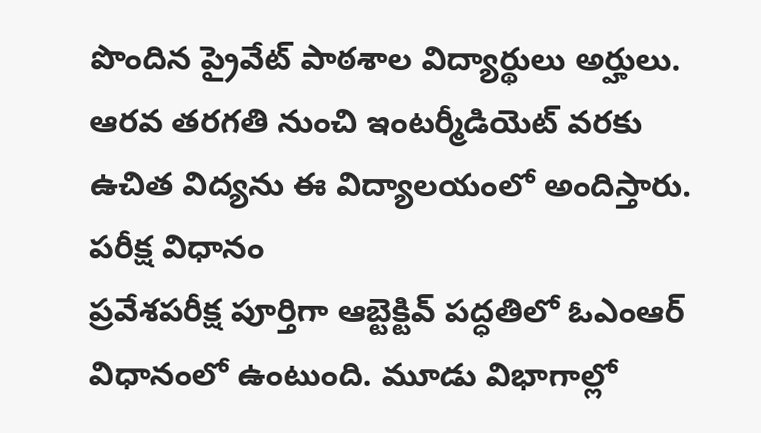పొందిన ప్రైవేట్ పాఠశాల విద్యార్థులు అర్హులు. ఆరవ తరగతి నుంచి ఇంటర్మీడియెట్ వరకు ఉచిత విద్యను ఈ విద్యాలయంలో అందిస్తారు.
పరీక్ష విధానం
ప్రవేశపరీక్ష పూర్తిగా ఆబ్టెక్టివ్ పద్ధతిలో ఓఎంఆర్ విధానంలో ఉంటుంది. మూడు విభాగాల్లో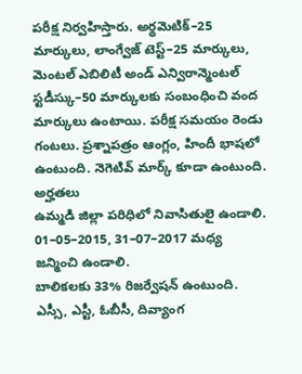పరీక్ష నిర్వహిస్తారు. అర్థమెటిక్–25 మార్కులు, లాంగ్వేజ్ టెస్ట్–25 మార్కులు, మెంటల్ ఎబిలిటీ అండ్ ఎన్విరాన్మెంటల్ స్టడీస్కు–50 మార్కులకు సంబంధించి వంద మార్కులు ఉంటాయి. పరీక్ష సమయం రెండు గంటలు. ప్రశ్నాపత్రం ఆంగ్లం, హిందీ భాషలో ఉంటుంది. నెగెటివ్ మార్క్ కూడా ఉంటుంది.
అర్హతలు
ఉమ్మడి జిల్లా పరిధిలో నివాసితులై ఉండాలి.
01–05–2015, 31–07–2017 మధ్య జన్మించి ఉండాలి.
బాలికలకు 33% రిజర్వేషన్ ఉంటుంది.
ఎస్సీ, ఎస్టీ, ఓబీసీ, దివ్యాంగ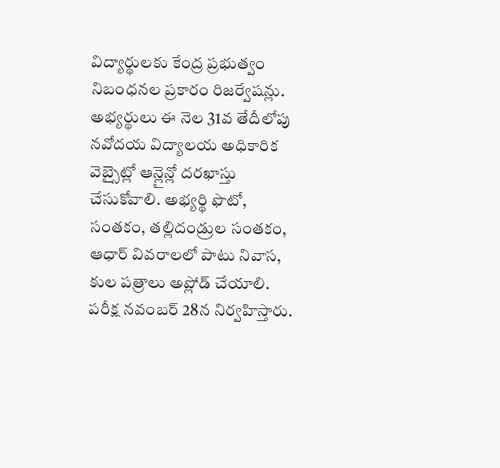విద్యార్థులకు కేంద్ర ప్రభుత్వం నిబంధనల ప్రకారం రిజర్వేషన్లు.
అభ్యర్థులు ఈ నెల 31వ తేదీలోపు నవోదయ విద్యాలయ అధికారిక వెబ్సైట్లో ఆన్లైన్లో దరఖాస్తు చేసుకోవాలి. అభ్యర్థి ఫొటో, సంతకం, తల్లిదండ్రుల సంతకం, ఆధార్ వివరాలలో పాటు నివాస, కుల పత్రాలు అప్లోడ్ చేయాలి. పరీక్ష నవంబర్ 28న నిర్వహిస్తారు.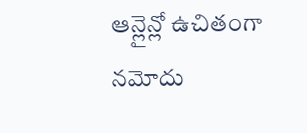ఆన్లైన్లో ఉచితంగా నమోదు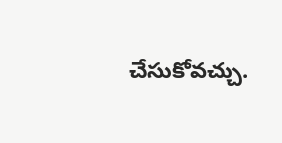చేసుకోవచ్చు.